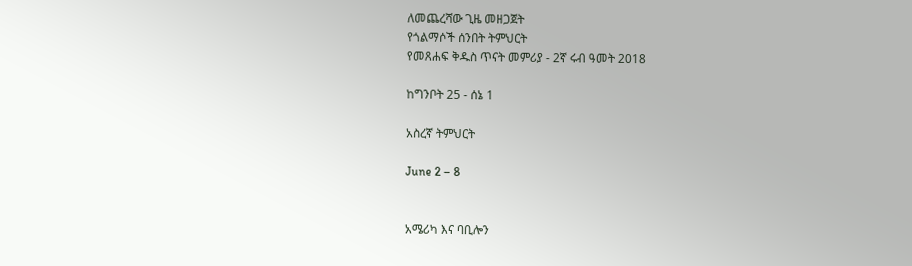ለመጨረሻው ጊዜ መዘጋጀት
የጎልማሶች ሰንበት ትምህርት
የመጸሐፍ ቅዱስ ጥናት መምሪያ - 2ኛ ሩብ ዓመት 2018

ከግንቦት 25 - ሰኔ 1

አስረኛ ትምህርት

June 2 – 8


አሜሪካ እና ባቢሎን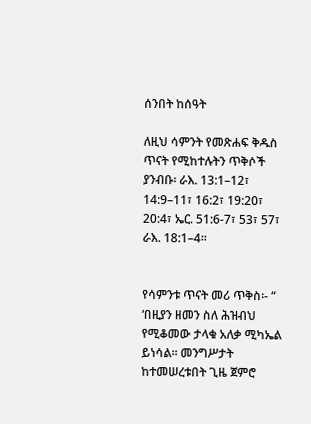ሰንበት ከሰዓት

ለዚህ ሳምንት የመጽሐፍ ቅዱስ ጥናት የሚከተሉትን ጥቅሶች ያንብቡ፡ ራእ. 13:1–12፣ 14:9–11፣ 16:2፣ 19:20፣ 20:4፣ ኤር. 51:6-7፣ 53፣ 57፣ ራእ. 18:1–4፡፡


የሳምንቱ ጥናት መሪ ጥቅስ፡- “ ‘በዚያን ዘመን ስለ ሕዝብህ የሚቆመው ታላቁ አለቃ ሚካኤል ይነሳል፡፡ መንግሥታት ከተመሠረቱበት ጊዜ ጀምሮ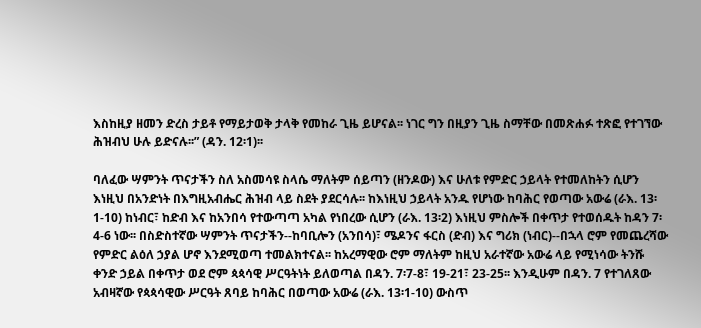እስከዚያ ዘመን ድረስ ታይቶ የማይታወቅ ታላቅ የመከራ ጊዜ ይሆናል፡፡ ነገር ግን በዚያን ጊዜ ስማቸው በመጽሐፉ ተጽፎ የተገኘው ሕዝብህ ሁሉ ይድናሉ፡፡” (ዳን. 12፡1)፡፡

ባለፈው ሣምንት ጥናታችን ስለ አስመሳዩ ስላሴ ማለትም ሰይጣን (ዘንዶው) እና ሁለቱ የምድር ኃይላት የተመለከትን ሲሆን እነዚህ በአንድነት በእግዚአብሔር ሕዝብ ላይ ስደት ያደርሳሉ፡፡ ከእነዚህ ኃይላት አንዱ የሆነው ከባሕር የወጣው አውሬ (ራእ. 13፡1-10) ከነብር፣ ከድብ እና ከአንበሳ የተውጣጣ አካል የነበረው ሲሆን (ራእ. 13፡2) እነዚህ ምስሎች በቀጥታ የተወሰዱት ከዳን 7፡4-6 ነው፡፡ በስድስተኛው ሣምንት ጥናታችን--ከባቢሎን (አንበሳ)፣ ሜዶንና ፋርስ (ድብ) እና ግሪክ (ነብር)--በኋላ ሮም የመጨረሻው የምድር ልዕለ ኃያል ሆኖ እንደሚወጣ ተመልክተናል፡፡ ከአረማዊው ሮም ማለትም ከዚህ አራተኛው አውሬ ላይ የሚነሳው ትንሹ ቀንድ ኃይል በቀጥታ ወደ ሮም ጳጳሳዊ ሥርዓትነት ይለወጣል በዳን. 7፡7-8፣ 19-21፣ 23-25፡፡ እንዲሁም በዳን. 7 የተገለጸው አብዛኛው የጳጳሳዊው ሥርዓት ጸባይ ከባሕር በወጣው አውሬ (ራእ. 13፡1-10) ውስጥ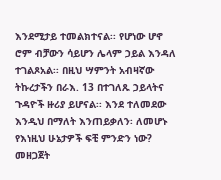እንደሚታይ ተመልክተናል፡፡ የሆነው ሆኖ ሮም ብቻውን ሳይሆን ሌላም ኃይል እንዳለ ተገልጾአል፡፡ በዚህ ሣምንት አብዛኛው ትኩረታችን በራእ. 13 በተገለጹ ኃይላትና ጉዳዮች ዙሪያ ይሆናል፡፡ እንደ ተለመደው እንዲህ በማለት እንጠይቃለን፡ ለመሆኑ የእነዚህ ሁኔታዎች ፍቺ ምንድን ነው? መዘጋጀት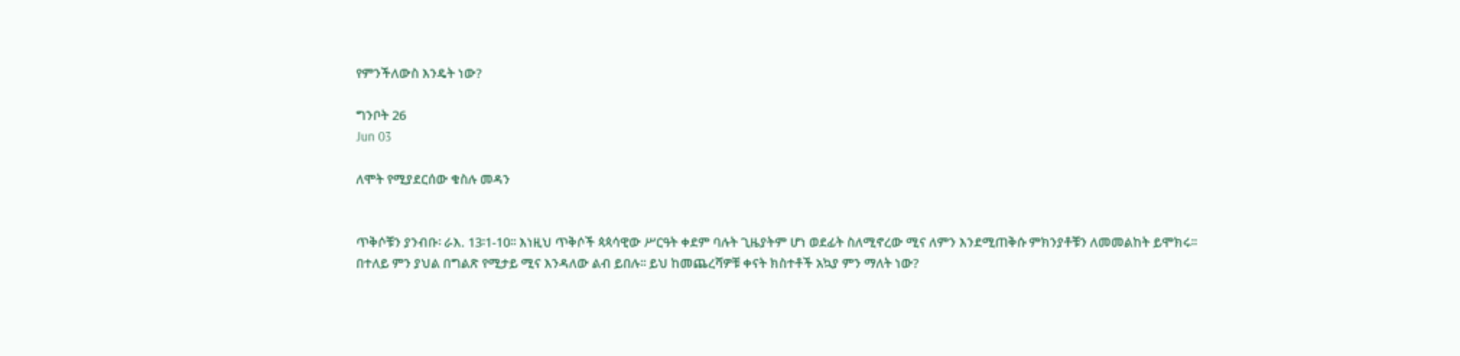የምንችለውስ እንዴት ነው?

ግንቦት 26
Jun 03

ለሞት የሚያደርሰው ቁስሉ መዳን


ጥቅሶቹን ያንብቡ፡ ራእ. 13፡1-10፡፡ እነዚህ ጥቅሶች ጳጳሳዊው ሥርዓት ቀደም ባሉት ጊዜያትም ሆነ ወደፊት ስለሚኖረው ሚና ለምን እንደሚጠቅሱ ምክንያቶቹን ለመመልከት ይሞክሩ፡፡ በተለይ ምን ያህል በግልጽ የሚታይ ሚና እንዳለው ልብ ይበሉ፡፡ ይህ ከመጨረሻዎቹ ቀናት ክስተቶች አኳያ ምን ማለት ነው?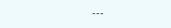---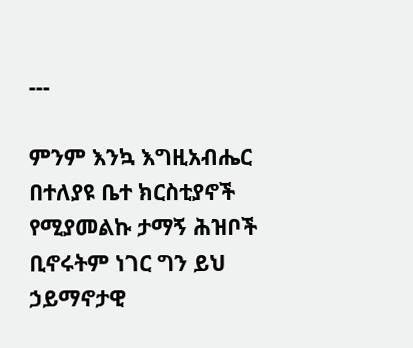---

ምንም እንኳ እግዚአብሔር በተለያዩ ቤተ ክርስቲያኖች የሚያመልኩ ታማኝ ሕዝቦች ቢኖሩትም ነገር ግን ይህ ኃይማኖታዊ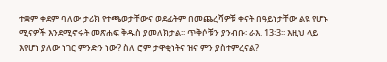ተቋም ቀደም ባለው ታሪክ የተጫወታቸውና ወደፊትም በመጨረሻዎቹ ቀናት በዓይነታቸው ልዩ የሆኑ ሚናዎች እንደሚኖሩት መጽሐፍ ቅዱስ ያመለክታል፡፡ ጥቅሶቹን ያንብቡ፡ ራእ. 13፡3፡፡ እዚህ ላይ እየሆነ ያለው ነገር ምንድን ነው? ስለ ሮም ታዋቂነትና ዝና ምን ያስተምረናል?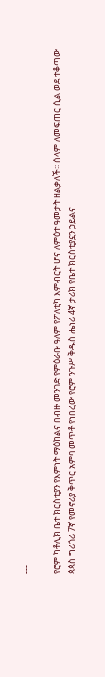---

የሮም ካቶሊክ ቤተ ክርስቲያን የእምነት ማዕከልና በብዙ መንገድ የምዕራቡ ዓለም የፖለቲካ እምብርት ሆና ለምዕተ ዓመታት ዘልቃለች፡፡ ሰላም ለመፍጠር ሲል ወደ ተቆጣው ጳጳስ ግሪጎሪ 7ኛ የመኖሪያ ቅጥር አምባ መጥቶ የነበረው የሮም ንጉሥ ቅዱስ ሔነሪ 4ኛ ታሪክ የቤተ ክርስቲያኗን ኃይልና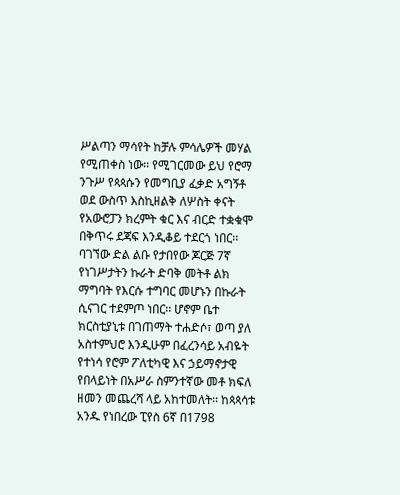ሥልጣን ማሳየት ከቻሉ ምሳሌዎች መሃል የሚጠቀስ ነው፡፡ የሚገርመው ይህ የሮማ ንጉሥ የጳጳሱን የመግቢያ ፈቃድ አግኝቶ ወደ ውስጥ እስኪዘልቅ ለሦስት ቀናት የአውሮፓን ክረምት ቁር እና ብርድ ተቋቁሞ በቅጥሩ ደጃፍ እንዲቆይ ተደርጎ ነበር፡፡ ባገኘው ድል ልቡ የታበየው ጆርጅ 7ኛ የነገሥታትን ኩራት ድባቅ መትቶ ልክ ማግባት የእርሱ ተግባር መሆኑን በኩራት ሲናገር ተደምጦ ነበር፡፡ ሆኖም ቤተ ክርስቲያኒቱ በገጠማት ተሐድሶ፣ ወጣ ያለ አስተምህሮ እንዲሁም በፈረንሳይ አብዬት የተነሳ የሮም ፖለቲካዊ እና ኃይማኖታዊ የበላይነት በአሥራ ስምንተኛው መቶ ክፍለ ዘመን መጨረሻ ላይ አከተመለት፡፡ ከጳጳሳቱ አንዱ የነበረው ፒየስ 6ኛ በ1798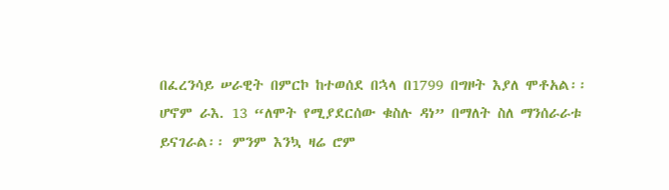በፈረንሳይ ሠራዊት በምርኮ ከተወሰደ በኋላ በ1799 በግዞት እያለ ሞቶአል፡፡
ሆኖም ራእ. 13 “ለሞት የሚያደርሰው ቁስሉ ዳነ” በማለት ስለ ማንሰራራቱ ይናገራል፡፡ ምንም እንኳ ዛሬ ሮም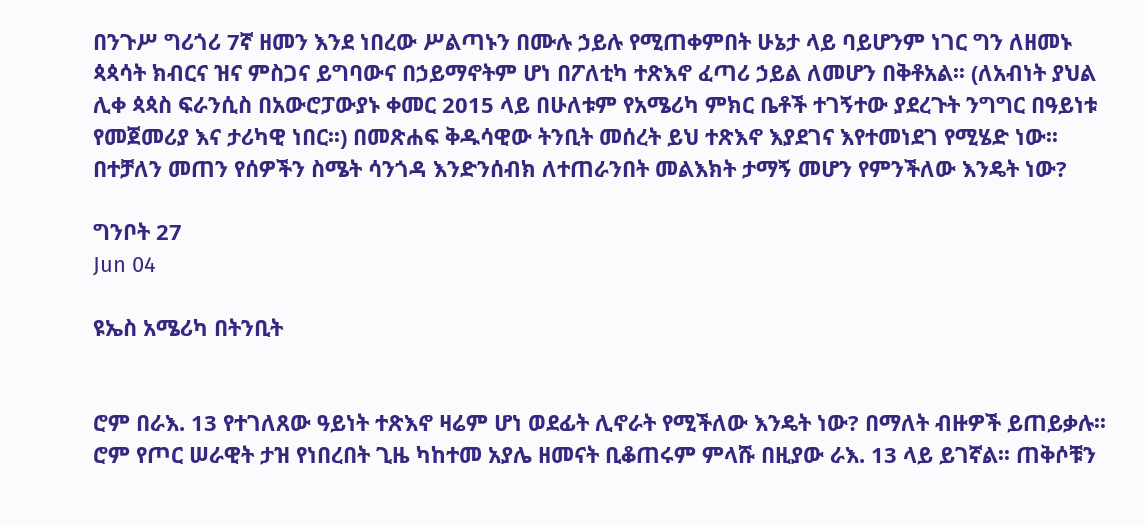በንጉሥ ግሪጎሪ 7ኛ ዘመን እንደ ነበረው ሥልጣኑን በሙሉ ኃይሉ የሚጠቀምበት ሁኔታ ላይ ባይሆንም ነገር ግን ለዘመኑ ጳጳሳት ክብርና ዝና ምስጋና ይግባውና በኃይማኖትም ሆነ በፖለቲካ ተጽእኖ ፈጣሪ ኃይል ለመሆን በቅቶአል፡፡ (ለአብነት ያህል ሊቀ ጳጳስ ፍራንሲስ በአውሮፓውያኑ ቀመር 2015 ላይ በሁለቱም የአሜሪካ ምክር ቤቶች ተገኝተው ያደረጉት ንግግር በዓይነቱ የመጀመሪያ እና ታሪካዊ ነበር፡፡) በመጽሐፍ ቅዱሳዊው ትንቢት መሰረት ይህ ተጽእኖ እያደገና እየተመነደገ የሚሄድ ነው፡፡ በተቻለን መጠን የሰዎችን ስሜት ሳንጎዳ እንድንሰብክ ለተጠራንበት መልእክት ታማኝ መሆን የምንችለው እንዴት ነው?

ግንቦት 27
Jun 04

ዩኤስ አሜሪካ በትንቢት


ሮም በራእ. 13 የተገለጸው ዓይነት ተጽእኖ ዛሬም ሆነ ወደፊት ሊኖራት የሚችለው እንዴት ነው? በማለት ብዙዎች ይጠይቃሉ፡፡ ሮም የጦር ሠራዊት ታዝ የነበረበት ጊዜ ካከተመ አያሌ ዘመናት ቢቆጠሩም ምላሹ በዚያው ራእ. 13 ላይ ይገኛል፡፡ ጠቅሶቹን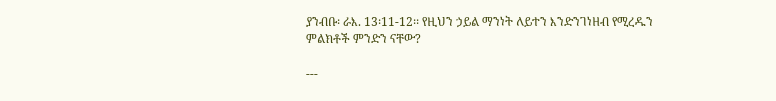ያንብቡ፡ ራእ. 13፡11-12፡፡ የዚህን ኃይል ማንነት ለይተን እንድንገነዘብ የሚረዱን ምልክቶች ምንድን ናቸው?

---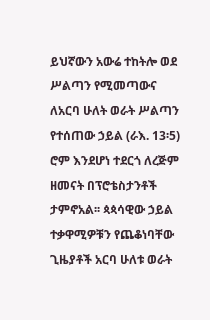ይህኛውን አውሬ ተከትሎ ወደ ሥልጣን የሚመጣውና ለአርባ ሁለት ወራት ሥልጣን የተሰጠው ኃይል (ራእ. 13፡5) ሮም እንደሆነ ተደርጎ ለረጅም ዘመናት በፕሮቴስታንቶች ታምኖአል፡፡ ጳጳሳዊው ኃይል ተቃዋሚዎቹን የጨቆነባቸው ጊዜያቶች አርባ ሁለቱ ወራት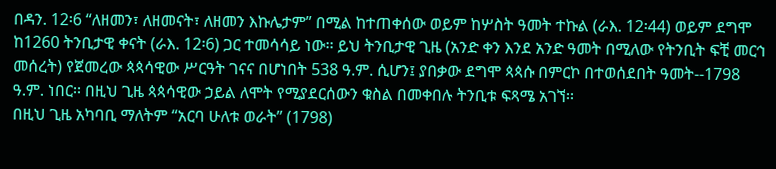በዳን. 12፡6 “ለዘመን፣ ለዘመናት፣ ለዘመን እኩሌታም” በሚል ከተጠቀሰው ወይም ከሦስት ዓመት ተኩል (ራእ. 12፡44) ወይም ደግሞ ከ1260 ትንቢታዊ ቀናት (ራእ. 12፡6) ጋር ተመሳሳይ ነው፡፡ ይህ ትንቢታዊ ጊዜ (አንድ ቀን እንደ አንድ ዓመት በሚለው የትንቢት ፍቺ መርኅ መሰረት) የጀመረው ጳጳሳዊው ሥርዓት ገናና በሆነበት 538 ዓ.ም. ሲሆን፤ ያበቃው ደግሞ ጳጳሱ በምርኮ በተወሰደበት ዓመት--1798 ዓ.ም. ነበር፡፡ በዚህ ጊዜ ጳጳሳዊው ኃይል ለሞት የሚያደርሰውን ቁስል በመቀበሉ ትንቢቱ ፍጻሜ አገኘ፡፡
በዚህ ጊዜ አካባቢ ማለትም “አርባ ሁለቱ ወራት” (1798)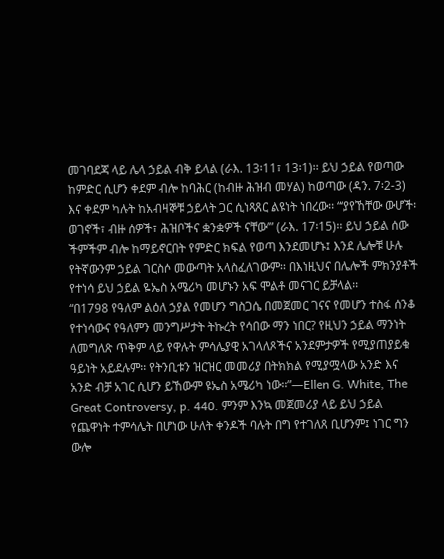መገባደጃ ላይ ሌላ ኃይል ብቅ ይላል (ራእ. 13፡11፣ 13፡1)፡፡ ይህ ኃይል የወጣው ከምድር ሲሆን ቀደም ብሎ ከባሕር (ከብዙ ሕዝብ መሃል) ከወጣው (ዳን. 7፡2-3) እና ቀደም ካሉት ከአብዛኞቹ ኃይላት ጋር ሲነጻጸር ልዩነት ነበረው፡፡ “‘ያየኸቸው ውሆች፡ ወገኖች፣ ብዙ ሰዎች፣ ሕዝቦችና ቋንቋዎች ናቸው’” (ራእ. 17፡15)፡፡ ይህ ኃይል ሰው ችምችም ብሎ ከማይኖርበት የምድር ክፍል የወጣ እንደመሆኑ፤ እንደ ሌሎቹ ሁሉ የትኛውንም ኃይል ገርስሶ መውጣት አላስፈለገውም፡፡ በእነዚህና በሌሎች ምክንያቶች የተነሳ ይህ ኃይል ዬኤስ አሜሪካ መሆኑን አፍ ሞልቶ መናገር ይቻላል፡፡
“በ1798 የዓለም ልዕለ ኃያል የመሆን ግስጋሴ በመጀመር ገናና የመሆን ተስፋ ሰንቆ የተነሳውና የዓለምን መንግሥታት ትኩረት የሳበው ማን ነበር? የዚህን ኃይል ማንነት ለመግለጽ ጥቅም ላይ የዋሉት ምሳሌያዊ አገላለጾችና አንደምታዎች የሚያጠያይቁ ዓይነት አይደሉም፡፡ የትንቢቱን ዝርዝር መመሪያ በትክክል የሚያሟላው አንድ እና አንድ ብቻ አገር ሲሆን ይኸውም ዩኤስ አሜሪካ ነው፡፡”—Ellen G. White, The Great Controversy, p. 440. ምንም እንኳ መጀመሪያ ላይ ይህ ኃይል የጨዋነት ተምሳሌት በሆነው ሁለት ቀንዶች ባሉት በግ የተገለጸ ቢሆንም፤ ነገር ግን ውሎ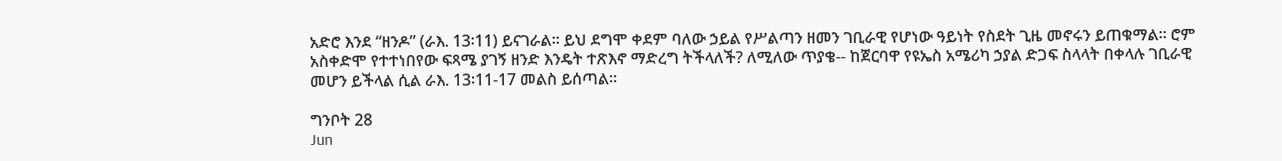አድሮ እንደ “ዘንዶ” (ራእ. 13፡11) ይናገራል፡፡ ይህ ደግሞ ቀደም ባለው ኃይል የሥልጣን ዘመን ገቢራዊ የሆነው ዓይነት የስደት ጊዜ መኖሩን ይጠቁማል፡፡ ሮም አስቀድሞ የተተነበየው ፍጻሜ ያገኝ ዘንድ እንዴት ተጽእኖ ማድረግ ትችላለች? ለሚለው ጥያቄ-- ከጀርባዋ የዩኤስ አሜሪካ ኃያል ድጋፍ ስላላት በቀላሉ ገቢራዊ መሆን ይችላል ሲል ራእ. 13፡11-17 መልስ ይሰጣል፡፡

ግንቦት 28
Jun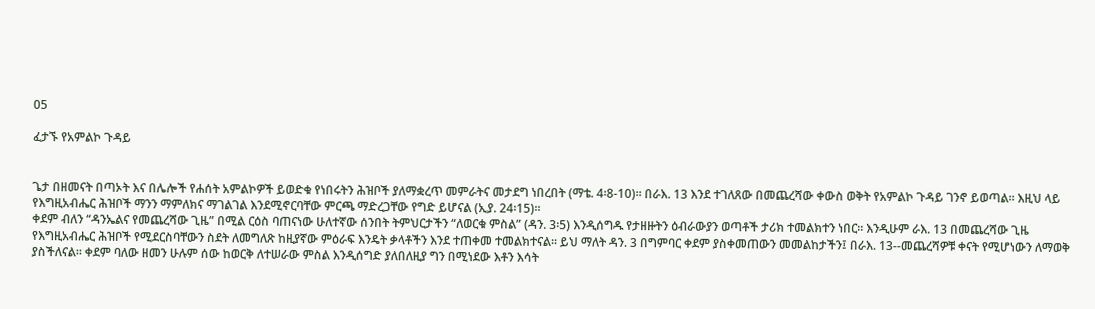05

ፈታኙ የአምልኮ ጉዳይ


ጌታ በዘመናት በጣኦት እና በሌሎች የሐሰት አምልኮዎች ይወድቁ የነበሩትን ሕዝቦች ያለማቋረጥ መምራትና መታደግ ነበረበት (ማቴ. 4፡8-10)፡፡ በራእ. 13 እንደ ተገለጸው በመጨረሻው ቀውስ ወቅት የአምልኮ ጉዳይ ገንኖ ይወጣል፡፡ እዚህ ላይ የእግዚአብሔር ሕዝቦች ማንን ማምለክና ማገልገል እንደሚኖርባቸው ምርጫ ማድረጋቸው የግድ ይሆናል (ኢያ. 24፡15)፡፡
ቀደም ብለን “ዳንኤልና የመጨረሻው ጊዜ” በሚል ርዕስ ባጠናነው ሁለተኛው ሰንበት ትምህርታችን “ለወርቁ ምስል” (ዳን. 3፡5) እንዲሰግዱ የታዘዙትን ዕብራውያን ወጣቶች ታሪክ ተመልክተን ነበር፡፡ እንዲሁም ራእ. 13 በመጨረሻው ጊዜ የእግዚአብሔር ሕዝቦች የሚደርስባቸውን ስደት ለመግለጽ ከዚያኛው ምዕራፍ እንዴት ቃላቶችን እንደ ተጠቀመ ተመልክተናል፡፡ ይህ ማለት ዳን. 3 በግምባር ቀደም ያስቀመጠውን መመልከታችን፤ በራእ. 13--መጨረሻዎቹ ቀናት የሚሆነውን ለማወቅ ያስችለናል፡፡ ቀደም ባለው ዘመን ሁሉም ሰው ከወርቅ ለተሠራው ምስል እንዲሰግድ ያለበለዚያ ግን በሚነደው እቶን እሳት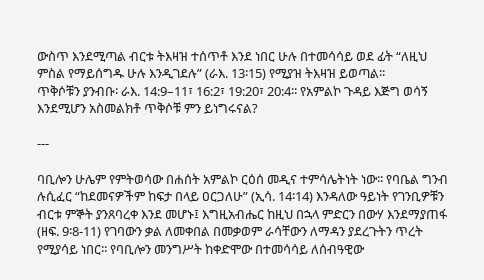ውስጥ እንደሚጣል ብርቱ ትእዛዝ ተሰጥቶ እንደ ነበር ሁሉ በተመሳሳይ ወደ ፊት “ለዚህ ምስል የማይሰግዱ ሁሉ እንዲገደሉ” (ራእ. 13፡15) የሚያዝ ትእዛዝ ይወጣል፡፡
ጥቅሶቹን ያንብቡ፡ ራእ. 14:9–11፣ 16:2፣ 19:20፣ 20:4፡፡ የአምልኮ ጉዳይ እጅግ ወሳኝ እንደሚሆን አስመልክቶ ጥቅሶቹ ምን ይነግሩናል?

---

ባቢሎን ሁሌም የምትወሳው በሐሰት አምልኮ ርዕሰ መዲና ተምሳሌትነት ነው፡፡ የባቤል ግንብ ሉሲፈር “ከደመናዎችም ከፍታ በላይ ዐርጋለሁ” (ኢሳ. 14፡14) እንዳለው ዓይነት የገንቢዎቹን ብርቱ ምኞት ያንጸባረቀ እንደ መሆኑ፤ እግዚአብሔር ከዚህ በኋላ ምድርን በውሃ እንደማያጠፋ (ዘፍ. 9፡8-11) የገባውን ቃል ለመቀበል በመቃወም ራሳቸውን ለማዳን ያደረጉትን ጥረት የሚያሳይ ነበር፡፡ የባቢሎን መንግሥት ከቀድሞው በተመሳሳይ ለሰብዓዊው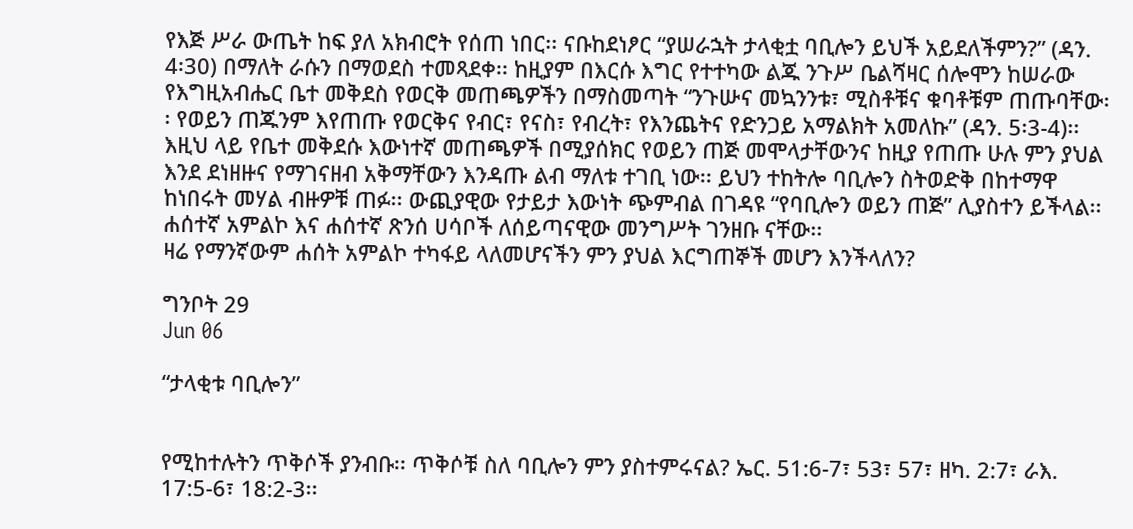የእጅ ሥራ ውጤት ከፍ ያለ አክብሮት የሰጠ ነበር፡፡ ናቡከደነፆር “ያሠራኋት ታላቂቷ ባቢሎን ይህች አይደለችምን?” (ዳን. 4፡30) በማለት ራሱን በማወደስ ተመጻደቀ፡፡ ከዚያም በእርሱ እግር የተተካው ልጁ ንጉሥ ቤልሻዛር ሰሎሞን ከሠራው የእግዚአብሔር ቤተ መቅደስ የወርቅ መጠጫዎችን በማስመጣት “ንጉሡና መኳንንቱ፣ ሚስቶቹና ቁባቶቹም ጠጡባቸው፡፡ የወይን ጠጁንም እየጠጡ የወርቅና የብር፣ የናስ፣ የብረት፣ የእንጨትና የድንጋይ አማልክት አመለኩ” (ዳን. 5፡3-4)፡፡ እዚህ ላይ የቤተ መቅደሱ እውነተኛ መጠጫዎች በሚያሰክር የወይን ጠጅ መሞላታቸውንና ከዚያ የጠጡ ሁሉ ምን ያህል እንደ ደነዘዙና የማገናዘብ አቅማቸውን እንዳጡ ልብ ማለቱ ተገቢ ነው፡፡ ይህን ተከትሎ ባቢሎን ስትወድቅ በከተማዋ ከነበሩት መሃል ብዙዎቹ ጠፉ፡፡ ውጪያዊው የታይታ እውነት ጭምብል በገዳዩ “የባቢሎን ወይን ጠጅ” ሊያስተን ይችላል፡፡ ሐሰተኛ አምልኮ እና ሐሰተኛ ጽንሰ ሀሳቦች ለሰይጣናዊው መንግሥት ገንዘቡ ናቸው፡፡
ዛሬ የማንኛውም ሐሰት አምልኮ ተካፋይ ላለመሆናችን ምን ያህል እርግጠኞች መሆን እንችላለን?

ግንቦት 29
Jun 06

“ታላቂቱ ባቢሎን”


የሚከተሉትን ጥቅሶች ያንብቡ፡፡ ጥቅሶቹ ስለ ባቢሎን ምን ያስተምሩናል? ኤር. 51:6-7፣ 53፣ 57፣ ዘካ. 2:7፣ ራእ. 17:5-6፣ 18:2-3፡፡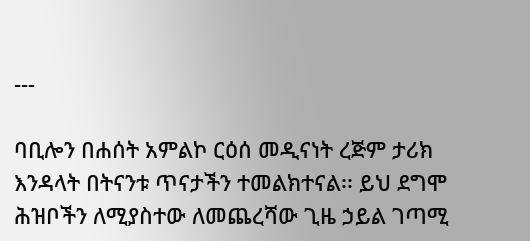---

ባቢሎን በሐሰት አምልኮ ርዕሰ መዲናነት ረጅም ታሪክ እንዳላት በትናንቱ ጥናታችን ተመልክተናል፡፡ ይህ ደግሞ ሕዝቦችን ለሚያስተው ለመጨረሻው ጊዜ ኃይል ገጣሚ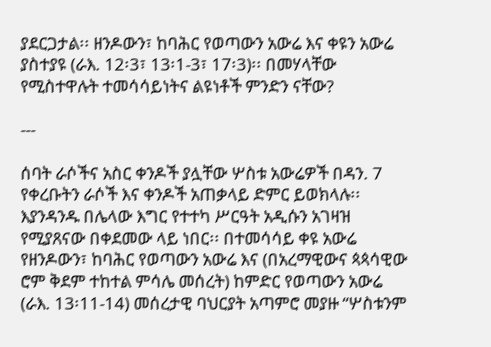ያደርጋታል፡፡ ዘንዶውን፣ ከባሕር የወጣውን አውሬ እና ቀዩን አውሬ ያስተያዩ (ራእ. 12፡3፣ 13፡1-3፣ 17፡3)፡፡ በመሃላቸው የሚስተዋሉት ተመሳሳይነትና ልዩነቶች ምንድን ናቸው?

---

ሰባት ራሶችና አስር ቀንዶች ያሏቸው ሦስቱ አውሬዎች በዳን. 7 የቀረቡትን ራሶች እና ቀንዶች አጠቃላይ ድምር ይወክላሉ፡፡ እያንዳንዱ በሌላው እግር የተተካ ሥርዓት አዲሱን አገዛዝ የሚያጸናው በቀደመው ላይ ነበር፡፡ በተመሳሳይ ቀዩ አውሬ የዘንዶውን፣ ከባሕር የወጣውን አውሬ እና (በአረማዊውና ጳጳሳዊው ሮም ቅደም ተከተል ምሳሌ መሰረት) ከምድር የወጣውን አውሬ (ራእ. 13፡11-14) መሰረታዊ ባህርያት አጣምሮ መያዙ “ሦስቱንም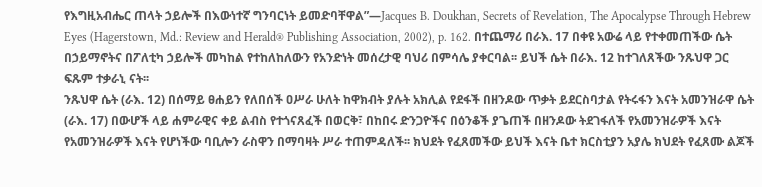የእግዚአብሔር ጠላት ኃይሎች በእውነተኛ ግንባርነት ይመድባቸዋል”—Jacques B. Doukhan, Secrets of Revelation, The Apocalypse Through Hebrew Eyes (Hagerstown, Md.: Review and Herald® Publishing Association, 2002), p. 162. በተጨማሪ በራእ. 17 በቀዩ አውሬ ላይ የተቀመጠችው ሴት በኃይማኖትና በፖለቲካ ኃይሎች መካከል የተከለከለውን የአንድነት መሰረታዊ ባህሪ በምሳሌ ያቀርባል፡፡ ይህች ሴት በራእ. 12 ከተገለጸችው ንጹህዋ ጋር ፍጹም ተቃራኒ ናት፡፡
ንጹህዋ ሴት (ራእ. 12) በሰማይ ፀሐይን የለበሰች ዐሥራ ሁለት ከዋክብት ያሉት አክሊል የደፋች በዘንዶው ጥቃት ይደርስባታል የትሩፋን እናት አመንዝራዋ ሴት (ራእ. 17) በውሆች ላይ ሐምራዊና ቀይ ልብስ የተጎናጸፈች በወርቅ፣ በከበሩ ድንጋዮችና በዕንቆች ያጌጠች በዘንዶው ትደገፋለች የአመንዝራዎች እናት የአመንዝራዎች እናት የሆነችው ባቢሎን ራስዋን በማባዛት ሥራ ተጠምዳለች፡፡ ክህደት የፈጸመችው ይህች እናት ቤተ ክርስቲያን አያሌ ክህደት የፈጸሙ ልጆች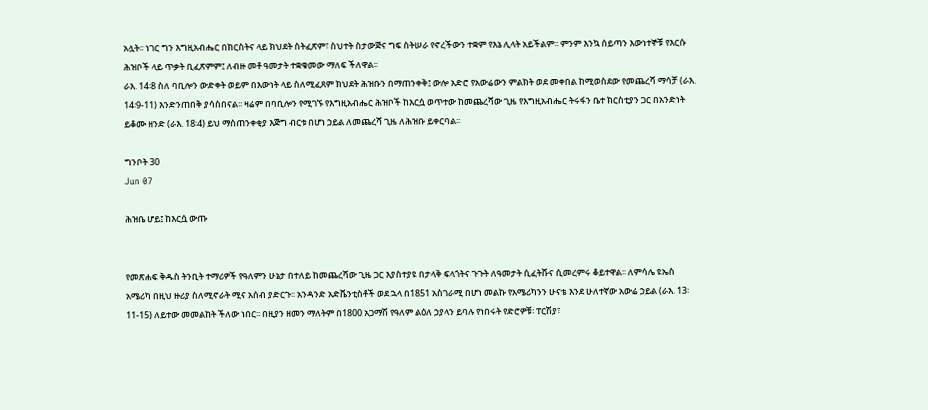አሏት፡፡ ነገር ግን እግዚአብሔር በክርስትና ላይ ክህደት ስትፈጽም፣ ስህተት ስታውጅና ግፍ ስትሠራ የኖረችውን ተቋም የእኔ ሊላት አይችልም፡፡ ምንም እንኳ ሰይጣን እውነተኞቹ የእርሱ ሕዝቦች ላይ ጥቃት ቢፈጽምም፤ ለብዙ መቶ ዓመታት ተቋቁመው ማለፍ ችለዋል፡፡
ራእ. 14፡8 ስለ ባቢሎን ውድቀት ወይም በእውነት ላይ ስለሚፈጸም ክህደት ሕዝቡን በማጠንቀቅ፤ ውሎ አድሮ የአውሬውን ምልክት ወደ መቀበል ከሚወስደው የመጨረሻ ማሳቻ (ራእ. 14፡9-11) እንድንጠበቅ ያሳስበናል፡፡ ዛሬም በባቢሎን የሚገኙ የእግዚአብሔር ሕዝቦች ከእርሷ ወጥተው ከመጨረሻው ጊዜ የእግዚአብሔር ትሩፋን ቤተ ክርስቲያን ጋር በአንድነት ይቆሙ ዘንድ (ራእ. 18፡4) ይህ ማስጠንቀቂያ እጅግ ብርቱ በሆነ ኃይል ለመጨረሻ ጊዜ ለሕዝቡ ይቀርባል፡፡

ግንቦት 30
Jun 07

ሕዝቤ ሆይ፤ ከእርሷ ውጡ


የመጽሐፍ ቅዱስ ትንቢት ተማሪዎች የዓለምን ሁኔታ በተለይ ከመጨረሻው ጊዜ ጋር እያስተያዩ በታላቅ ፍላጎትና ጉጉት ለዓመታት ሲፈትሹና ሲመረምሩ ቆይተዋል፡፡ ለምሳሌ ዩኤስ አሜሪካ በዚህ ዙሪያ ስለሚኖራት ሚና አሰብ ያድርጉ፡፡ አንዳንድ አድቬንቲስቶች ወደ ኋላ በ1851 አስገራሚ በሆነ መልኩ የአሜሪካንን ሁናቴ እንደ ሁለተኛው አውሬ ኃይል (ራእ. 13፡11-15) ለይተው መመልከት ችለው ነበር፡፡ በዚያን ዘመን ማለትም በ1800 አጋማሽ የዓለም ልዕለ ኃያላን ይባሉ የነበሩት የድሮዎቹ፡ ፐርሽያ፣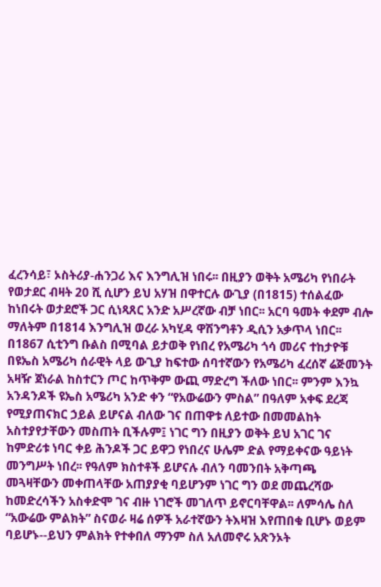ፈረንሳይ፣ ኦስትሪያ-ሐንጋሪ እና እንግሊዝ ነበሩ፡፡ በዚያን ወቅት አሜሪካ የነበራት የወታደር ብዛት 20 ሺ ሲሆን ይህ አሃዝ በዋተርሉ ውጊያ (በ1815) ተሰልፈው ከነበሩት ወታደሮች ጋር ሲነጻጸር አንድ አሥረኛው ብቻ ነበር፡፡ አርባ ዓመት ቀደም ብሎ ማለትም በ1814 እንግሊዝ ወረራ አካሂዳ ዋሽንግቶን ዲሲን አቃጥላ ነበር፡፡ በ1867 ሲቲንግ ቡልስ በሚባል ይታወቅ የነበረ የአሜሪካ ጎሳ መሪና ተከታዮቹ በዩኤስ አሜሪካ ሰራዊት ላይ ውጊያ ከፍተው ሰባተኛውን የአሜሪካ ፈረሰኛ ሬጅመንት አዛዥ ጀነራል ከስተርን ጦር ከጥቅም ውጪ ማድረግ ችለው ነበር፡፡ ምንም እንኳ አንዳንዶች ዩኤስ አሜሪካ አንድ ቀን “የአውሬውን ምስል” በዓለም አቀፍ ደረጃ የሚያጠናክር ኃይል ይሆናል ብለው ገና በጠዋቱ ለይተው በመመልከት አስተያየታቸውን መስጠት ቢችሉም፤ ነገር ግን በዚያን ወቅት ይህ አገር ገና ከምድሪቱ ነባር ቀይ ሕንዶች ጋር ይዋጋ የነበረና ሁሌም ድል የማይቀናው ዓይነት መንግሥት ነበረ፡፡ የዓለም ክስተቶች ይሆናሉ ብለን ባመንበት አቅጣጫ መጓዛቸውን መቀጠላቸው አጠያያቂ ባይሆንም ነገር ግን ወደ መጨረሻው ከመድረሳችን አስቀድሞ ገና ብዙ ነገሮች መገለጥ ይኖርባቸዋል፡፡ ለምሳሌ ስለ “አውሬው ምልክት” ስናወራ ዛሬ ሰዎች አራተኛውን ትእዛዝ እየጠበቁ ቢሆኑ ወይም ባይሆኑ--ይህን ምልክት የተቀበለ ማንም ስለ አለመኖሩ አጽንኦት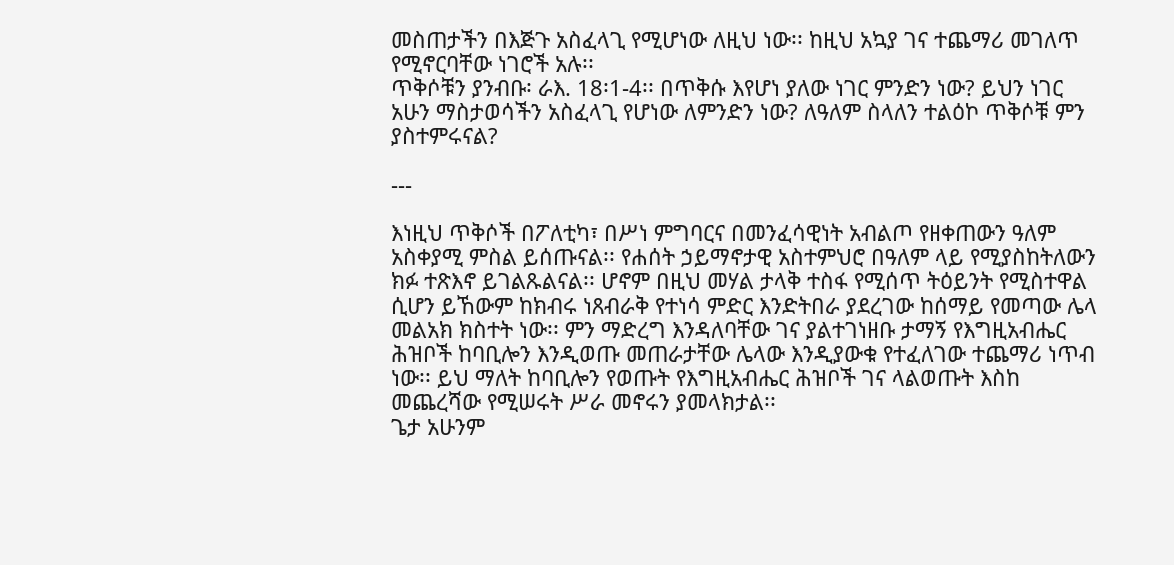መስጠታችን በእጅጉ አስፈላጊ የሚሆነው ለዚህ ነው፡፡ ከዚህ አኳያ ገና ተጨማሪ መገለጥ የሚኖርባቸው ነገሮች አሉ፡፡
ጥቅሶቹን ያንብቡ፡ ራእ. 18፡1-4፡፡ በጥቅሱ እየሆነ ያለው ነገር ምንድን ነው? ይህን ነገር አሁን ማስታወሳችን አስፈላጊ የሆነው ለምንድን ነው? ለዓለም ስላለን ተልዕኮ ጥቅሶቹ ምን ያስተምሩናል?

---

እነዚህ ጥቅሶች በፖለቲካ፣ በሥነ ምግባርና በመንፈሳዊነት አብልጦ የዘቀጠውን ዓለም አስቀያሚ ምስል ይሰጡናል፡፡ የሐሰት ኃይማኖታዊ አስተምህሮ በዓለም ላይ የሚያስከትለውን ክፉ ተጽእኖ ይገልጹልናል፡፡ ሆኖም በዚህ መሃል ታላቅ ተስፋ የሚሰጥ ትዕይንት የሚስተዋል ሲሆን ይኸውም ከክብሩ ነጸብራቅ የተነሳ ምድር እንድትበራ ያደረገው ከሰማይ የመጣው ሌላ መልአክ ክስተት ነው፡፡ ምን ማድረግ እንዳለባቸው ገና ያልተገነዘቡ ታማኝ የእግዚአብሔር ሕዝቦች ከባቢሎን እንዲወጡ መጠራታቸው ሌላው እንዲያውቁ የተፈለገው ተጨማሪ ነጥብ ነው፡፡ ይህ ማለት ከባቢሎን የወጡት የእግዚአብሔር ሕዝቦች ገና ላልወጡት እስከ መጨረሻው የሚሠሩት ሥራ መኖሩን ያመላክታል፡፡
ጌታ አሁንም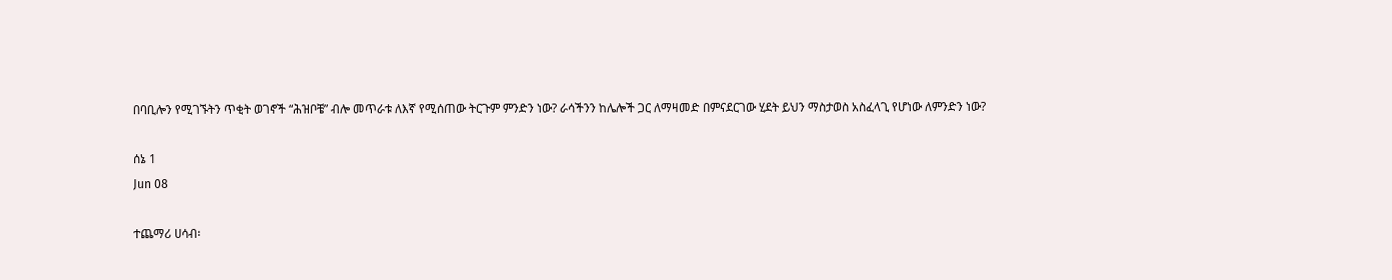በባቢሎን የሚገኙትን ጥቂት ወገኖች “ሕዝቦቼ” ብሎ መጥራቱ ለእኛ የሚሰጠው ትርጉም ምንድን ነው? ራሳችንን ከሌሎች ጋር ለማዛመድ በምናደርገው ሂደት ይህን ማስታወስ አስፈላጊ የሆነው ለምንድን ነው?

ሰኔ 1
Jun 08

ተጨማሪ ሀሳብ፡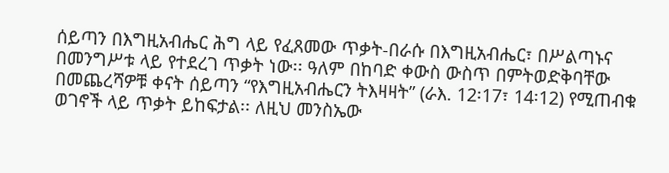ሰይጣን በእግዚአብሔር ሕግ ላይ የፈጸመው ጥቃት-በራሱ በእግዚአብሔር፣ በሥልጣኑና በመንግሥቱ ላይ የተደረገ ጥቃት ነው፡፡ ዓለም በከባድ ቀውስ ውስጥ በምትወድቅባቸው በመጨረሻዎቹ ቀናት ሰይጣን “የእግዚአብሔርን ትእዛዛት” (ራእ. 12፡17፣ 14፡12) የሚጠብቁ ወገኖች ላይ ጥቃት ይከፍታል፡፡ ለዚህ መንስኤው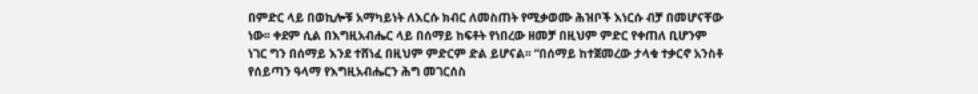በምድር ላይ በወኪሎቹ አማካይነት ለእርሱ ክብር ለመስጠት የሚቃወሙ ሕዝቦች እነርሱ ብቻ በመሆናቸው ነው፡፡ ቀደም ሲል በእግዚአብሔር ላይ በሰማይ ከፍቶት የነበረው ዘመቻ በዚህም ምድር የቀጠለ ቢሆንም ነገር ግን በሰማይ እንደ ተሸነፈ በዚህም ምድርም ድል ይሆናል፡፡ “በሰማይ ከተጀመረው ታላቁ ተቃርኖ አንስቶ የሰይጣን ዓላማ የእግዚአብሔርን ሕግ መገርሰስ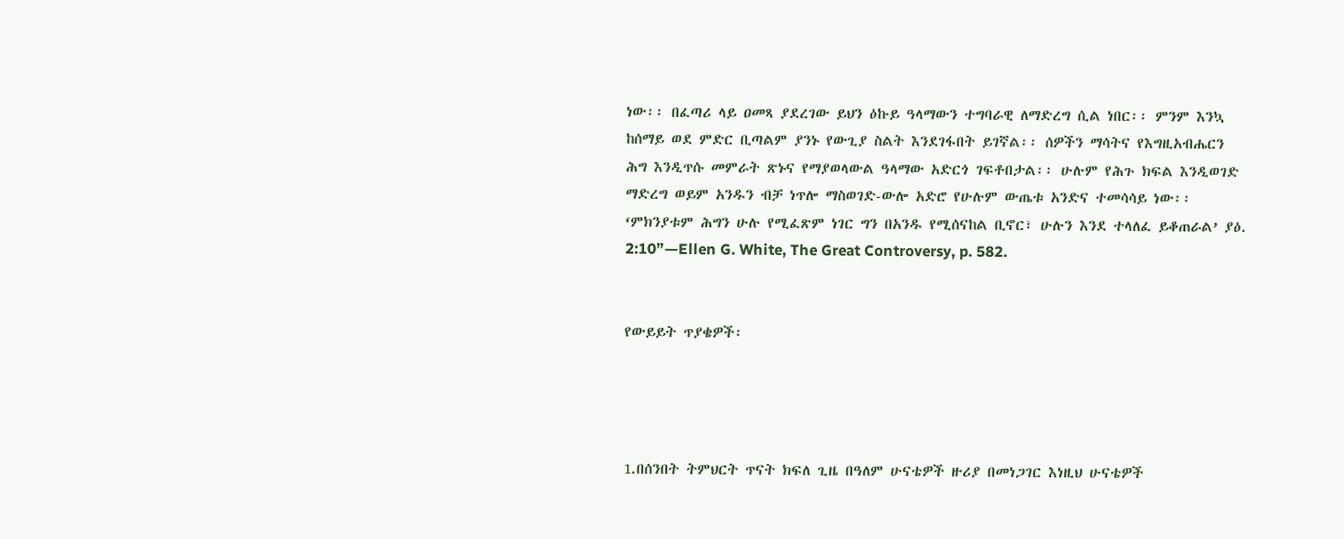ነው፡፡ በፈጣሪ ላይ ዐመጻ ያደረገው ይህን ዕኩይ ዓላማውን ተግባራዊ ለማድረግ ሲል ነበር፡፡ ምንም እንኳ ከሰማይ ወደ ምድር ቢጣልም ያንኑ የውጊያ ስልት እንደገፋበት ይገኛል፡፡ ሰዎችን ማሳትና የእግዚአብሔርን ሕግ እንዲጥሱ መምራት ጽኑና የማያወላውል ዓላማው አድርጎ ገፍቶበታል፡፡ ሁሉም የሕጉ ክፍል እንዲወገድ ማድረግ ወይም አንዱን ብቻ ነጥሎ ማስወገድ-ውሎ አድሮ የሁሉም ውጤቱ አንድና ተመሳሳይ ነው፡፡ ‘ምክንያቱም ሕግን ሁሉ የሚፈጽም ነገር ግን በአንዱ የሚሰናከል ቢኖር፣ ሁሉን እንደ ተላለፈ ይቆጠራል’ ያዕ. 2:10”—Ellen G. White, The Great Controversy, p. 582.


የውይይት ጥያቄዎች፡




1.በሰንበት ትምህርት ጥናት ክፍለ ጊዜ በዓለም ሁናቴዎች ዙሪያ በመነጋገር እነዚህ ሁናቴዎች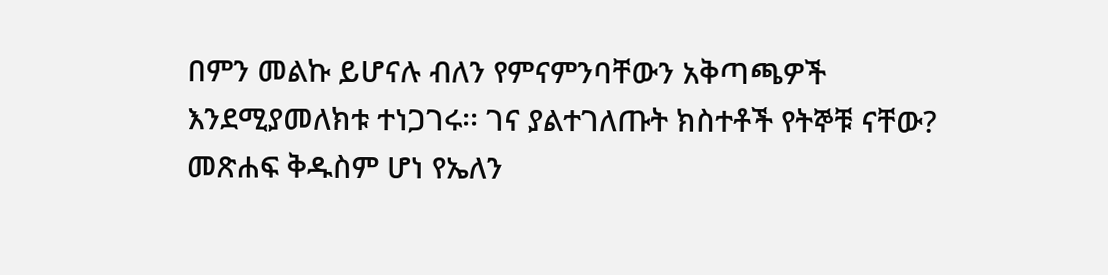በምን መልኩ ይሆናሉ ብለን የምናምንባቸውን አቅጣጫዎች እንደሚያመለክቱ ተነጋገሩ፡፡ ገና ያልተገለጡት ክስተቶች የትኞቹ ናቸው? መጽሐፍ ቅዱስም ሆነ የኤለን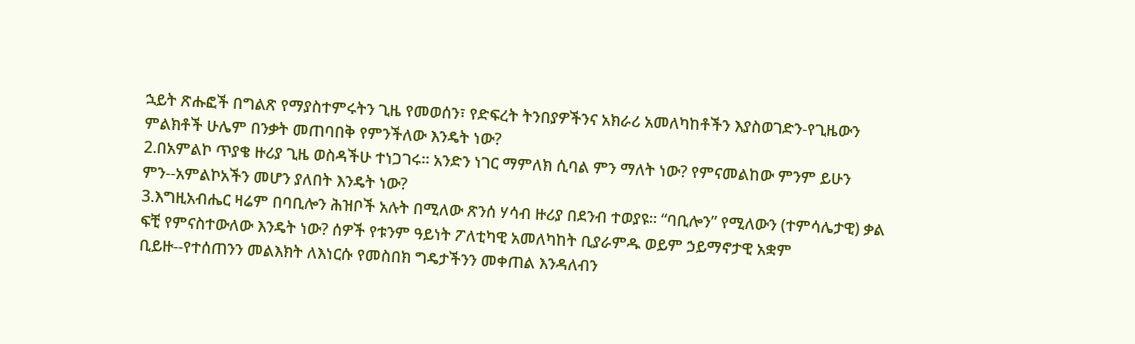ኋይት ጽሑፎች በግልጽ የማያስተምሩትን ጊዜ የመወሰን፣ የድፍረት ትንበያዎችንና አክራሪ አመለካከቶችን እያስወገድን-የጊዜውን ምልክቶች ሁሌም በንቃት መጠባበቅ የምንችለው እንዴት ነው?
2.በአምልኮ ጥያቄ ዙሪያ ጊዜ ወስዳችሁ ተነጋገሩ፡፡ አንድን ነገር ማምለክ ሲባል ምን ማለት ነው? የምናመልከው ምንም ይሁን ምን--አምልኮአችን መሆን ያለበት እንዴት ነው?
3.እግዚአብሔር ዛሬም በባቢሎን ሕዝቦች አሉት በሚለው ጽንሰ ሃሳብ ዙሪያ በደንብ ተወያዩ፡፡ “ባቢሎን” የሚለውን (ተምሳሌታዊ) ቃል ፍቺ የምናስተውለው እንዴት ነው? ሰዎች የቱንም ዓይነት ፖለቲካዊ አመለካከት ቢያራምዱ ወይም ኃይማኖታዊ አቋም ቢይዙ--የተሰጠንን መልእክት ለእነርሱ የመስበክ ግዴታችንን መቀጠል እንዳለብን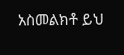አስመልክቶ ይህ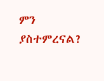ምን ያስተምረናል?